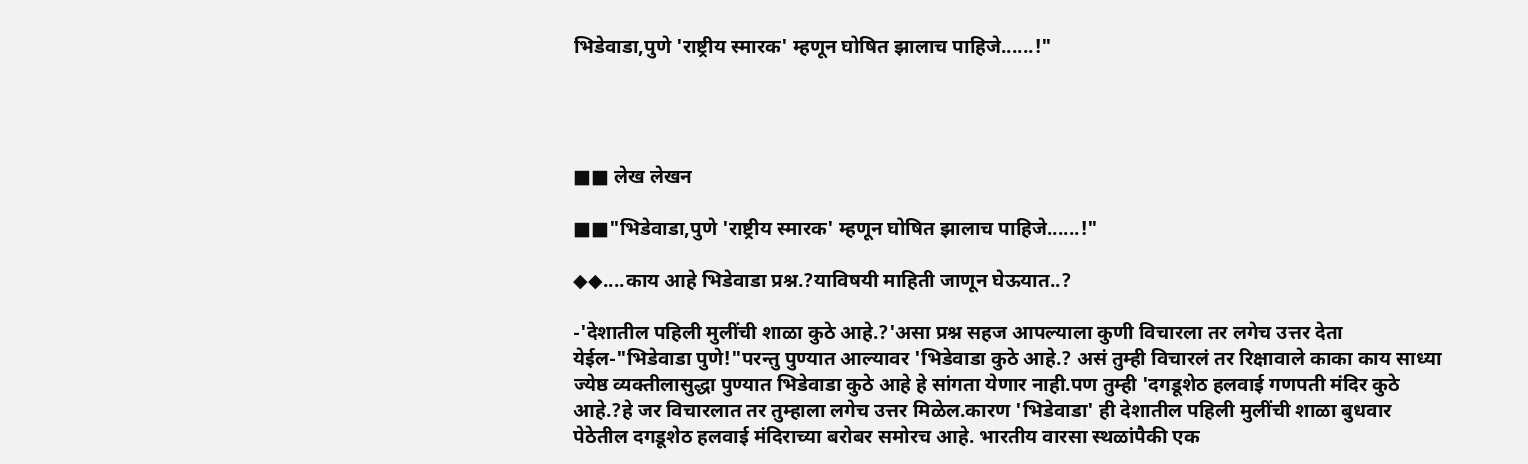भिडेवाडा,पुणे 'राष्ट्रीय स्मारक' म्हणून घोषित झालाच पाहिजे......!"




■■ लेख लेखन

■■"भिडेवाडा,पुणे 'राष्ट्रीय स्मारक' म्हणून घोषित झालाच पाहिजे......!"

◆◆....काय आहे भिडेवाडा प्रश्न.?याविषयी माहिती जाणून घेऊयात..?

-'देशातील पहिली मुलींची शाळा कुठे आहे.?'असा प्रश्न सहज आपल्याला कुणी विचारला तर लगेच उत्तर देता येईल-"भिडेवाडा पुणे!"परन्तु पुण्यात आल्यावर 'भिडेवाडा कुठे आहे.? असं तुम्ही विचारलं तर रिक्षावाले काका काय साध्या ज्येष्ठ व्यक्तीलासुद्धा पुण्यात भिडेवाडा कुठे आहे हे सांगता येणार नाही.पण तुम्ही 'दगडूशेठ हलवाई गणपती मंदिर कुठे आहे.?हे जर विचारलात तर तुम्हाला लगेच उत्तर मिळेल.कारण 'भिडेवाडा' ही देशातील पहिली मुलींची शाळा बुधवार पेठेतील दगडूशेठ हलवाई मंदिराच्या बरोबर समोरच आहे. भारतीय वारसा स्थळांपैकी एक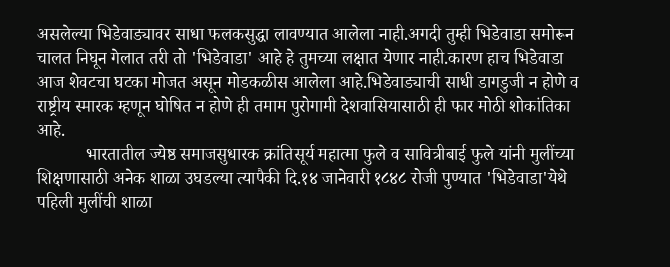असलेल्या भिडेवाड्यावर साधा फलकसुद्धा लावण्यात आलेला नाही.अगदी तुम्ही भिडेवाडा समोरून चालत निघून गेलात तरी तो 'भिडेवाडा' आहे हे तुमच्या लक्षात येणार नाही.कारण हाच भिडेवाडा आज शेवटचा घटका मोजत असून मोडकळीस आलेला आहे.भिडेवाड्याची साधी डागडुजी न होणे व राष्ट्रीय स्मारक म्हणून घोषित न होणे ही तमाम पुरोगामी देशवासियासाठी ही फार मोठी शोकांतिका आहे.
           भारतातील ज्येष्ठ समाजसुधारक क्रांतिसूर्य महात्मा फुले व सावित्रीबाई फुले यांनी मुलींच्या शिक्षणासाठी अनेक शाळा उघडल्या त्यापैकी दि.१४ जानेवारी १८४८ रोजी पुण्यात 'भिडेवाडा'येथे पहिली मुलींची शाळा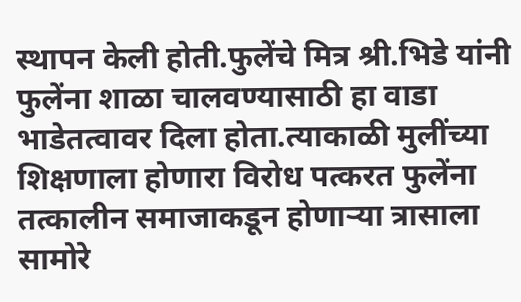स्थापन केली होती.फुलेंचे मित्र श्री.भिडे यांनी फुलेंना शाळा चालवण्यासाठी हा वाडा भाडेतत्वावर दिला होता.त्याकाळी मुलींच्या शिक्षणाला होणारा विरोध पत्करत फुलेंना तत्कालीन समाजाकडून होणाऱ्या त्रासाला सामोरे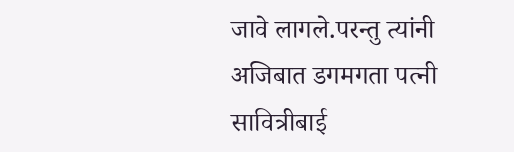जावे लागले.परन्तु त्यांनी अजिबात डगमगता पत्नी सावित्रीबाई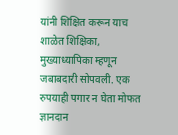यांनी शिक्षित करून याच शाळेत शिक्षिका, मुख्याध्यापिका म्हणून जबाबदारी सोपवली. एक रुपयाही पगार न घेता मोफत ज्ञानदान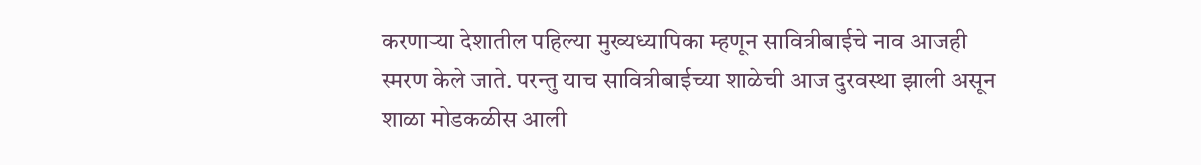करणाऱ्या देशातील पहिल्या मुख्यध्यापिका म्हणून सावित्रीबाईचे नाव आजही स्मरण केले जाते. परन्तु याच सावित्रीबाईच्या शाळेची आज दुरवस्था झाली असून शाळा मोडकळीस आली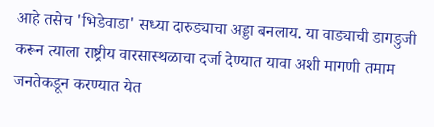आहे तसेच 'भिडेवाडा' सध्या दारुड्याचा अड्डा बनलाय. या वाड्याची डागडुजी करून त्याला राष्ट्रीय वारसास्थळाचा दर्जा देण्यात यावा अशी मागणी तमाम जनतेकडून करण्यात येत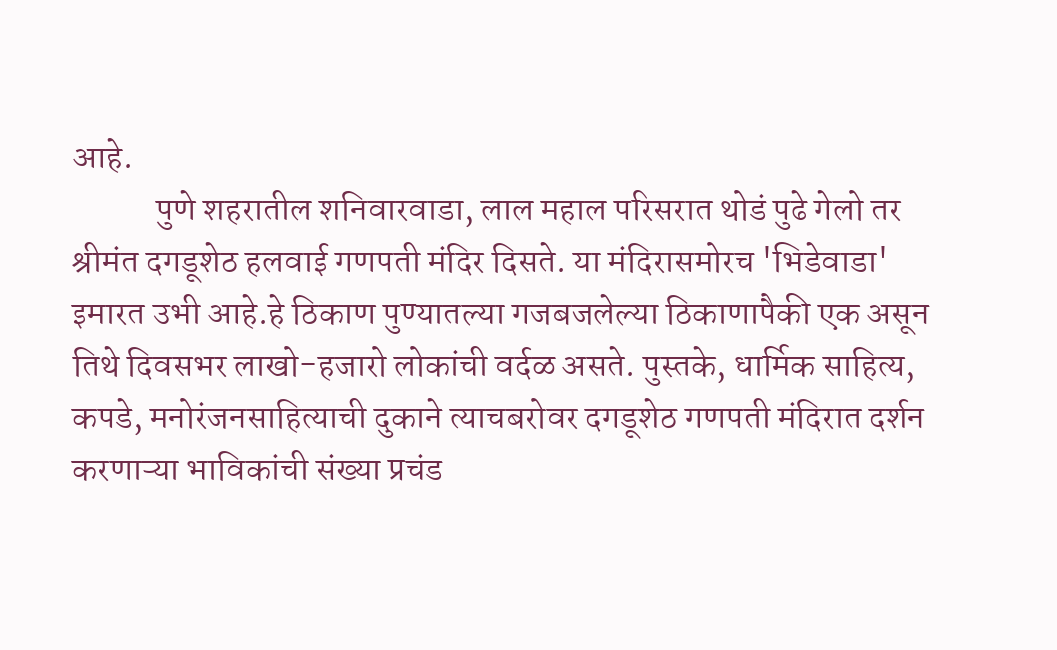आहे.
            पुणे शहरातील शनिवारवाडा, लाल महाल परिसरात थोडं पुढे गेलो तर श्रीमंत दगडूशेठ हलवाई गणपती मंदिर दिसते. या मंदिरासमोरच 'भिडेवाडा' इमारत उभी आहे.हे ठिकाण पुण्यातल्या गजबजलेल्या ठिकाणापैकी एक असून तिथे दिवसभर लाखो-हजारो लोकांची वर्दळ असते. पुस्तके, धार्मिक साहित्य, कपडे, मनोरंजनसाहित्याची दुकाने त्याचबरोवर दगडूशेठ गणपती मंदिरात दर्शन करणाऱ्या भाविकांची संख्या प्रचंड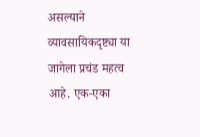असल्याने व्यावसायिकदृष्ट्या या जागेला प्रचंड महत्व आहे. एक-एका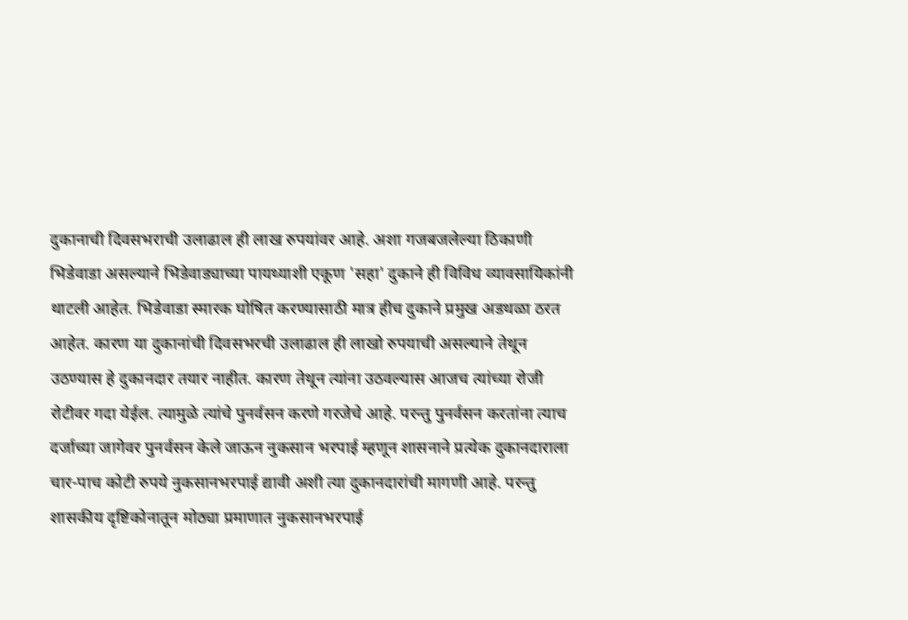दुकानाची दिवसभराची उलाढाल ही लाख रुपयांवर आहे. अशा गजबजलेल्या ठिकाणी भिडेवाडा असल्याने भिडेवाड्याच्या पायथ्याशी एकूण 'सहा' दुकाने ही विविध व्यावसायिकांनी थाटली आहेत. भिडेवाडा स्मारक घोषित करण्यासाठी मात्र हीच दुकाने प्रमुख अडथळा ठरत आहेत. कारण या दुकानांची दिवसभरची उलाढाल ही लाखो रुपयाची असल्याने तेथून उठण्यास हे दुकानदार तयार नाहीत. कारण तेथून त्यांना उठवल्यास आजच त्यांच्या रोजी रोटीवर गदा येईल. त्यामुळे त्यांचे पुनर्वसन करणे गरजेचे आहे. परन्तु पुनर्वसन करतांना त्याच दर्जाच्या जागेवर पुनर्वसन केले जाऊन नुकसान भरपाई म्हणून शासनाने प्रत्येक दुकानदाराला चार-पाच कोटी रुपये नुकसानभरपाई द्यावी अशी त्या दुकानदारांची मागणी आहे. परन्तु शासकीय दृष्टिकोनातून मोठ्या प्रमाणात नुकसानभरपाई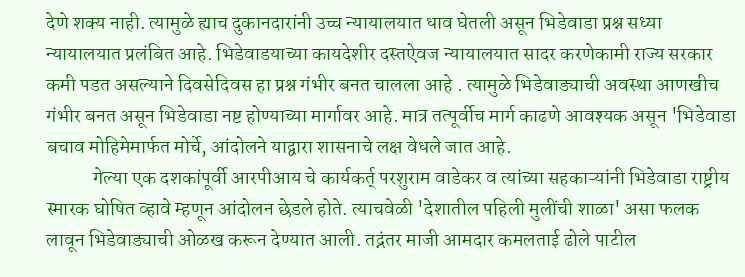देणे शक्य नाही. त्यामुळे ह्याच दुकानदारांनी उच्च न्यायालयात धाव घेतली असून भिडेवाडा प्रश्न सध्या न्यायालयात प्रलंबित आहे. भिडेवाडयाच्या कायदेशीर दस्तऐवज न्यायालयात सादर करणेकामी राज्य सरकार कमी पडत असल्याने दिवसेदिवस हा प्रश्न गंभीर बनत चालला आहे . त्यामुळे भिडेवाड्याची अवस्था आणखीच गंभीर बनत असून भिडेवाडा नष्ट होण्याच्या मार्गावर आहे. मात्र तत्पूर्वीच मार्ग काढणे आवश्यक असून 'भिडेवाडा बचाव मोहिमेमार्फत मोर्चे, आंदोलने याद्वारा शासनाचे लक्ष वेधले जात आहे.
            गेल्या एक दशकांपूर्वी आरपीआय चे कार्यकर्त् परशुराम वाडेकर व त्यांच्या सहकाऱ्यांनी भिडेवाडा राष्ट्रीय स्मारक घोषित व्हावे म्हणून आंदोलन छेडले होते. त्याचवेळी 'देशातील पहिली मुलींची शाळा' असा फलक लावून भिडेवाड्याची ओळख करून देण्यात आली. तद्नंतर माजी आमदार कमलताई ढोले पाटील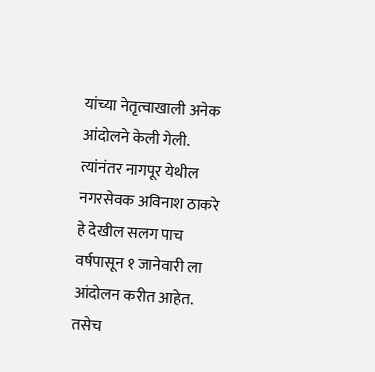यांच्या नेतृत्वाखाली अनेक आंदोलने केली गेली. त्यांनंतर नागपूर येथील नगरसेवक अविनाश ठाकरे हे देखील सलग पाच वर्षपासून १ जानेवारी ला आंदोलन करीत आहेत. तसेच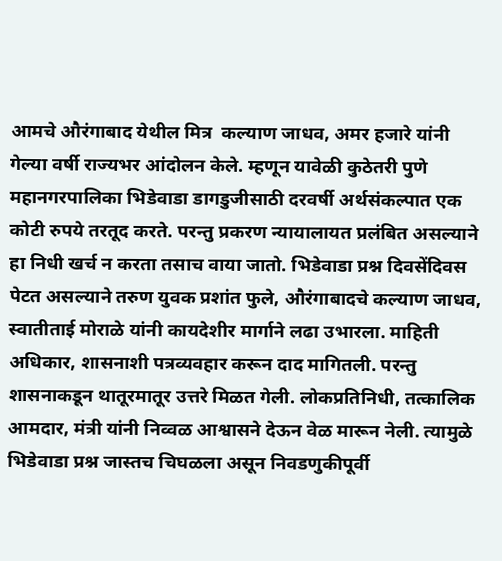आमचे औरंगाबाद येथील मित्र  कल्याण जाधव, अमर हजारे यांनी गेल्या वर्षी राज्यभर आंदोलन केले. म्हणून यावेळी कुठेतरी पुणे महानगरपालिका भिडेवाडा डागडुजीसाठी दरवर्षी अर्थसंकल्पात एक कोटी रुपये तरतूद करते. परन्तु प्रकरण न्यायालायत प्रलंबित असल्याने हा निधी खर्च न करता तसाच वाया जातो. भिडेवाडा प्रश्न दिवसेंदिवस पेटत असल्याने तरुण युवक प्रशांत फुले, औरंगाबादचे कल्याण जाधव, स्वातीताई मोराळे यांनी कायदेशीर मार्गाने लढा उभारला. माहिती अधिकार, शासनाशी पत्रव्यवहार करून दाद मागितली. परन्तु शासनाकडून थातूरमातूर उत्तरे मिळत गेली. लोकप्रतिनिधी, तत्कालिक आमदार, मंत्री यांनी निव्वळ आश्वासने देऊन वेळ मारून नेली. त्यामुळे भिडेवाडा प्रश्न जास्तच चिघळला असून निवडणुकीपूर्वी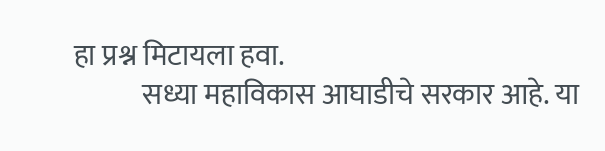हा प्रश्न मिटायला हवा.
            सध्या महाविकास आघाडीचे सरकार आहे. या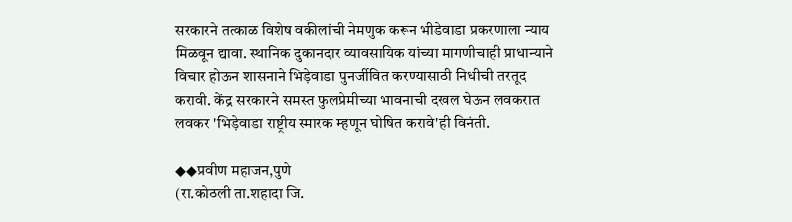सरकारने तत्काळ विशेष वकीलांची नेमणुक करून भीडेवाडा प्रकरणाला न्याय मिळवून द्यावा. स्थानिक दुकानदार व्यावसायिक यांच्या मागणीचाही प्राधान्याने विचार होऊन शासनाने भिड़ेवाडा पुनर्जीवित करण्यासाठी निधीची तरतूद करावी. केंद्र सरकारने समस्त फुलप्रेमीच्या भावनाची दखल घेऊन लवकरात लवकर 'भिड़ेवाडा राष्ट्रीय स्मारक म्हणून घोषित करावे'ही विनंती.

◆◆प्रवीण महाजन,पुणे
(रा.कोठली ता.शहादा जि.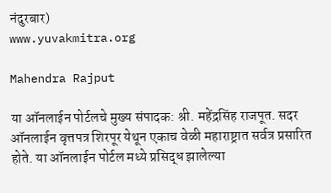नंदुरबार)
www.yuvakmitra.org

Mahendra Rajput

या ऑनलाईन पोर्टलचे मुख्य संपादक: श्री. महेंद्रसिंह राजपूत. सदर ऑनलाईन वृत्तपत्र शिरपूर येथून एकाच वेळी महाराष्ट्रात सर्वत्र प्रसारित होते. या ऑनलाईन पोर्टल मध्ये प्रसिद्ध झालेल्या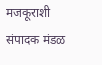मजकूराशी संपादक मंडळ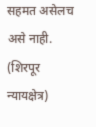सहमत असेलच असे नाही. (शिरपूर न्यायक्षेत्र)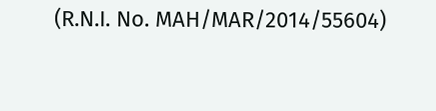(R.N.I. No. MAH/MAR/2014/55604)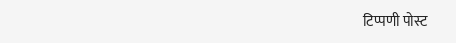टिप्पणी पोस्ट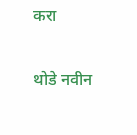करा

थोडे नवीन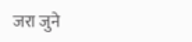जरा जुने